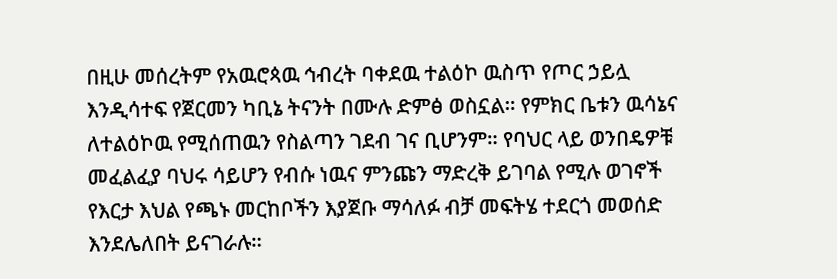በዚሁ መሰረትም የአዉሮጳዉ ኅብረት ባቀደዉ ተልዕኮ ዉስጥ የጦር ኃይሏ እንዲሳተፍ የጀርመን ካቢኔ ትናንት በሙሉ ድምፅ ወስኗል። የምክር ቤቱን ዉሳኔና ለተልዕኮዉ የሚሰጠዉን የስልጣን ገደብ ገና ቢሆንም። የባህር ላይ ወንበዴዎቹ መፈልፈያ ባህሩ ሳይሆን የብሱ ነዉና ምንጩን ማድረቅ ይገባል የሚሉ ወገኖች የእርታ እህል የጫኑ መርከቦችን እያጀቡ ማሳለፉ ብቻ መፍትሄ ተደርጎ መወሰድ እንደሌለበት ይናገራሉ።